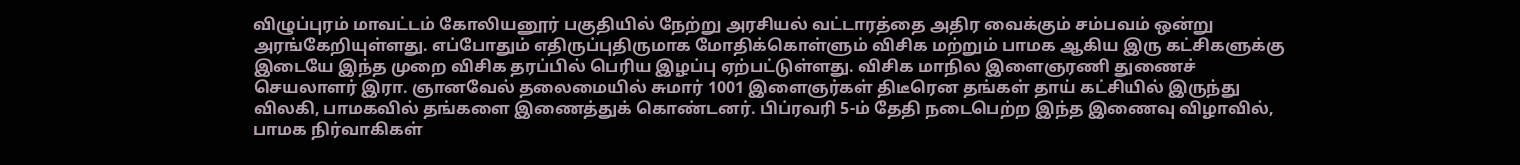விழுப்புரம் மாவட்டம் கோலியனூர் பகுதியில் நேற்று அரசியல் வட்டாரத்தை அதிர வைக்கும் சம்பவம் ஒன்று அரங்கேறியுள்ளது. எப்போதும் எதிருப்புதிருமாக மோதிக்கொள்ளும் விசிக மற்றும் பாமக ஆகிய இரு கட்சிகளுக்கு இடையே இந்த முறை விசிக தரப்பில் பெரிய இழப்பு ஏற்பட்டுள்ளது. விசிக மாநில இளைஞரணி துணைச் செயலாளர் இரா. ஞானவேல் தலைமையில் சுமார் 1001 இளைஞர்கள் திடீரென தங்கள் தாய் கட்சியில் இருந்து விலகி, பாமகவில் தங்களை இணைத்துக் கொண்டனர். பிப்ரவரி 5-ம் தேதி நடைபெற்ற இந்த இணைவு விழாவில், பாமக நிர்வாகிகள்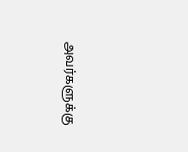அவர்களுக்கு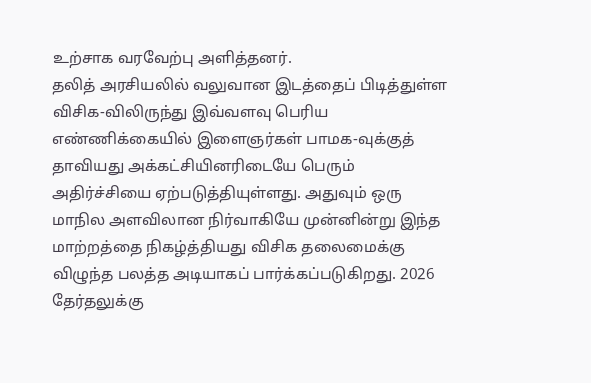உற்சாக வரவேற்பு அளித்தனர்.
தலித் அரசியலில் வலுவான இடத்தைப் பிடித்துள்ள விசிக-விலிருந்து இவ்வளவு பெரிய எண்ணிக்கையில் இளைஞர்கள் பாமக-வுக்குத் தாவியது அக்கட்சியினரிடையே பெரும் அதிர்ச்சியை ஏற்படுத்தியுள்ளது. அதுவும் ஒரு மாநில அளவிலான நிர்வாகியே முன்னின்று இந்த மாற்றத்தை நிகழ்த்தியது விசிக தலைமைக்கு விழுந்த பலத்த அடியாகப் பார்க்கப்படுகிறது. 2026 தேர்தலுக்கு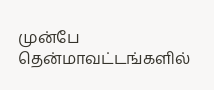முன்பே தென்மாவட்டங்களில்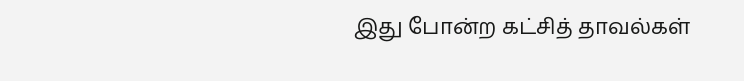இது போன்ற கட்சித் தாவல்கள்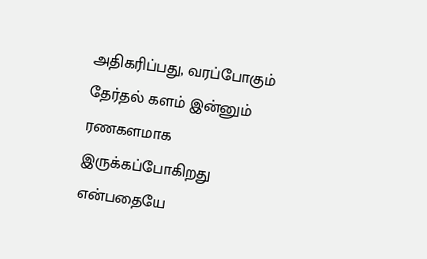அதிகரிப்பது, வரப்போகும் தேர்தல் களம் இன்னும் ரணகளமாக இருக்கப்போகிறது என்பதையே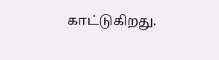காட்டுகிறது.